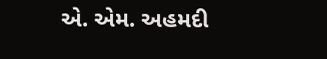એ. એમ. અહમદી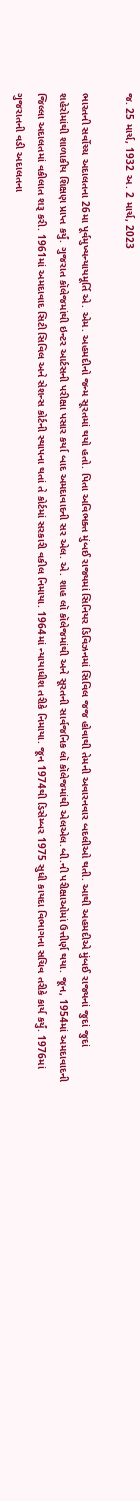જ. 25 માર્ચ, 1932 અ. 2 માર્ચ, 2023

ભારતની સર્વોચ્ચ અદાલતના 26મા પૂર્વમુખ્યન્યાયમૂર્તિ એ. એમ. અહમદીનો જન્મ સૂરતમાં થયો હતો. પિતા અવિભક્ત મુંબઈ રાજ્યમાં સિનિયર ડિવિઝનમાં સિવિલ જજ હોવાથી તેમની અવારનવાર બદલીઓ થતી. આથી અહમદીએ મુંબઈ રાજ્યનાં જુદાં જુદાં શહેરોમાંથી શાળાકીય શિક્ષણ પ્રાપ્ત કર્યું. ગુજરાત કૉલેજમાંથી ઇન્ટર આર્ટસની પરીક્ષા પસાર કર્યા બાદ અમદાવાદની સર એલ. એ. શાહ લૉ કૉલેજમાંથી અને સૂરતની સાર્વજનિક લૉ કૉલેજમાંથી એલએલ.બી.ની પરીક્ષાઓમાં ઉત્તીર્ણ થયા. જૂન, 1954માં અમદાવાદની જિલ્લા અદાલતમાં વકીલાત શરૂ કરી. 1961માં અમદાવાદ સિટી સિવિલ અને સેશન્સ કોર્ટની સ્થાપના થતાં તે કોર્ટમાં સરકારી વકીલ નિમાયા. 1964માં ન્યાયાધીશ તરીકે નિમાયા. જૂન 1974થી ડિસેમ્બર 1975 સુધી કાયદા વિભાગના સચિવ તરીકે કાર્ય કર્યું. 1976માં ગુજરાતની વડી અદાલતના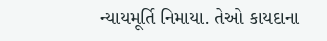ન્યાયમૂર્તિ નિમાયા. તેઓ કાયદાના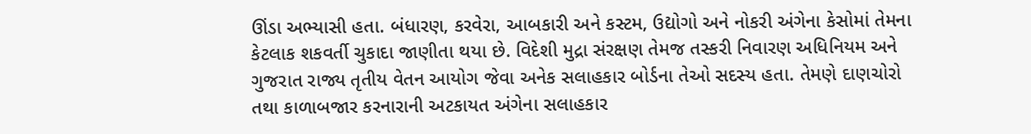ઊંડા અભ્યાસી હતા. બંધારણ, કરવેરા, આબકારી અને કસ્ટમ, ઉદ્યોગો અને નોકરી અંગેના કેસોમાં તેમના કેટલાક શકવર્તી ચુકાદા જાણીતા થયા છે. વિદેશી મુદ્રા સંરક્ષણ તેમજ તસ્કરી નિવારણ અધિનિયમ અને ગુજરાત રાજ્ય તૃતીય વેતન આયોગ જેવા અનેક સલાહકાર બોર્ડના તેઓ સદસ્ય હતા. તેમણે દાણચોરો તથા કાળાબજાર કરનારાની અટકાયત અંગેના સલાહકાર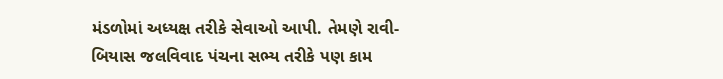મંડળોમાં અધ્યક્ષ તરીકે સેવાઓ આપી. તેમણે રાવી-બિયાસ જલવિવાદ પંચના સભ્ય તરીકે પણ કામ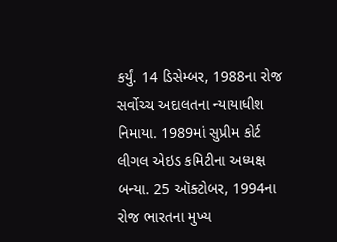કર્યું. 14 ડિસેમ્બર, 1988ના રોજ સર્વોચ્ચ અદાલતના ન્યાયાધીશ નિમાયા. 1989માં સુપ્રીમ કોર્ટ લીગલ એઇડ કમિટીના અધ્યક્ષ બન્યા. 25 ઑક્ટોબર, 1994ના રોજ ભારતના મુખ્ય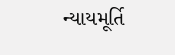ન્યાયમૂર્તિ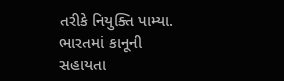તરીકે નિયુક્તિ પામ્યા. ભારતમાં કાનૂની સહાયતા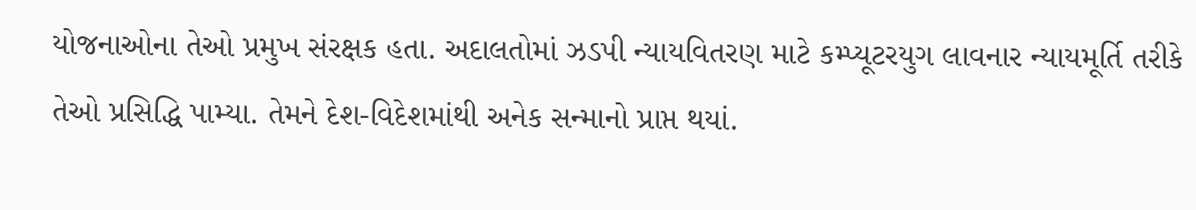યોજનાઓના તેઓ પ્રમુખ સંરક્ષક હતા. અદાલતોમાં ઝડપી ન્યાયવિતરણ માટે કમ્પ્યૂટરયુગ લાવનાર ન્યાયમૂર્તિ તરીકે તેઓ પ્રસિદ્ધિ પામ્યા. તેમને દેશ-વિદેશમાંથી અનેક સન્માનો પ્રાપ્ત થયાં.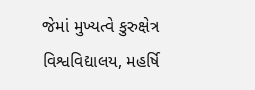જેમાં મુખ્યત્વે કુરુક્ષેત્ર વિશ્વવિદ્યાલય, મહર્ષિ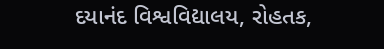દયાનંદ વિશ્વવિદ્યાલય, રોહતક,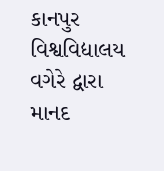કાનપુર વિશ્વવિદ્યાલય વગેરે દ્વારા માનદ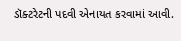ડૉક્ટરેટની પદવી એનાયત કરવામાં આવી.